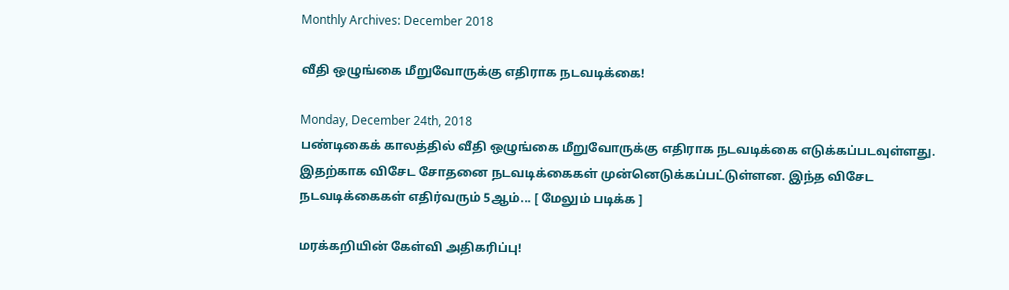Monthly Archives: December 2018

வீதி ஒழுங்கை மீறுவோருக்கு எதிராக நடவடிக்கை!

Monday, December 24th, 2018
பண்டிகைக் காலத்தில் வீதி ஒழுங்கை மீறுவோருக்கு எதிராக நடவடிக்கை எடுக்கப்படவுள்ளது. இதற்காக விசேட சோதனை நடவடிக்கைகள் முன்னெடுக்கப்பட்டுள்ளன. இந்த விசேட நடவடிக்கைகள் எதிர்வரும் 5ஆம்... [ மேலும் படிக்க ]

மரக்கறியின் கேள்வி அதிகரிப்பு!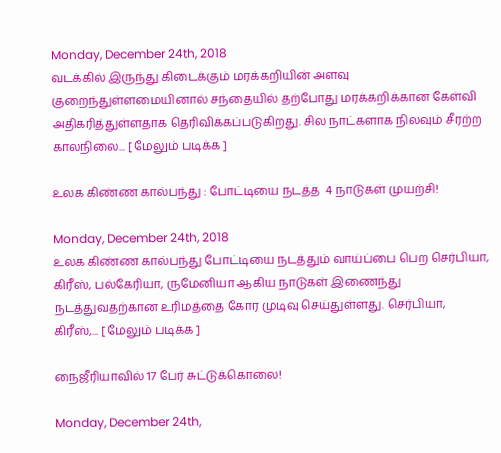Monday, December 24th, 2018
வடக்கில் இருந்து கிடைக்கும் மரக்கறியின் அளவு குறைந்துள்ளமையினால் சந்தையில் தற்போது மரக்கறிக்கான கேள்வி அதிகரித்துள்ளதாக தெரிவிக்கப்படுகிறது. சில நாட்களாக நிலவும் சீரற்ற காலநிலை... [ மேலும் படிக்க ]

உலக கிண்ண கால்பந்து : போட்டியை நடத்த  4 நாடுகள் முயற்சி!

Monday, December 24th, 2018
உலக கிண்ண கால்பந்து போட்டியை நடத்தும் வாய்ப்பை பெற செர்பியா, கிரீஸ், பல்கேரியா, ருமேனியா ஆகிய நாடுகள் இணைந்து நடத்துவதற்கான உரிமத்தை கோர முடிவு செய்துள்ளது. செர்பியா, கிரீஸ்,... [ மேலும் படிக்க ]

நைஜீரியாவில் 17 பேர் சுட்டுக்கொலை!

Monday, December 24th,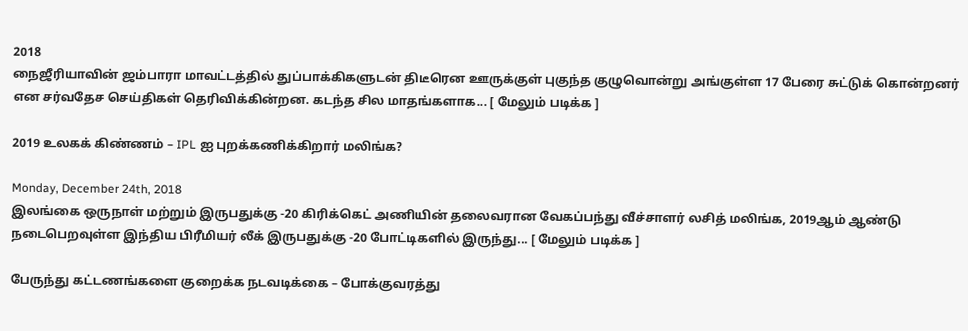2018
நைஜீரியாவின் ஜம்பாரா மாவட்டத்தில் துப்பாக்கிகளுடன் திடீரென ஊருக்குள் புகுந்த குழுவொன்று அங்குள்ள 17 பேரை சுட்டுக் கொன்றனர் என சர்வதேச செய்திகள் தெரிவிக்கின்றன. கடந்த சில மாதங்களாக... [ மேலும் படிக்க ]

2019 உலகக் கிண்ணம் – IPL ஐ புறக்கணிக்கிறார் மலிங்க?

Monday, December 24th, 2018
இலங்கை ஒருநாள் மற்றும் இருபதுக்கு -20 கிரிக்கெட் அணியின் தலைவரான வேகப்பந்து வீச்சாளர் லசித் மலிங்க, 2019ஆம் ஆண்டு நடைபெறவுள்ள இந்திய பிரீமியர் லீக் இருபதுக்கு -20 போட்டிகளில் இருந்து... [ மேலும் படிக்க ]

பேருந்து கட்டணங்களை குறைக்க நடவடிக்கை – போக்குவரத்து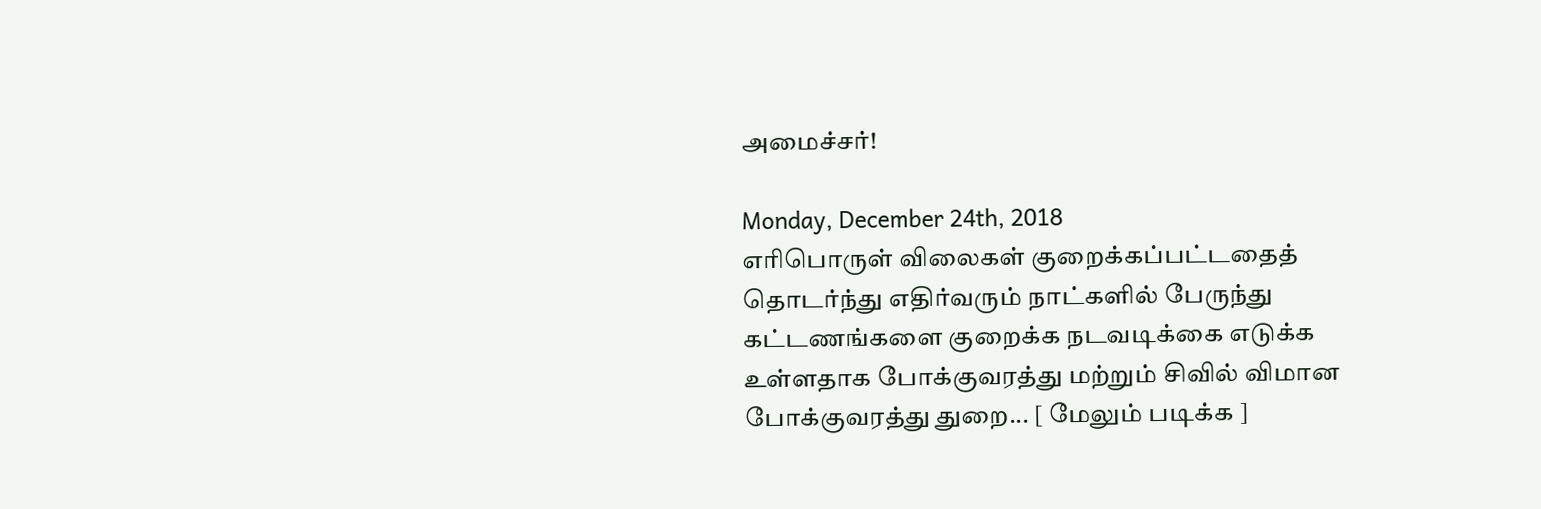அமைச்சர்!

Monday, December 24th, 2018
எரிபொருள் விலைகள் குறைக்கப்பட்டதைத் தொடர்ந்து எதிர்வரும் நாட்களில் பேருந்து கட்டணங்களை குறைக்க நடவடிக்கை எடுக்க உள்ளதாக போக்குவரத்து மற்றும் சிவில் விமான போக்குவரத்து துறை... [ மேலும் படிக்க ]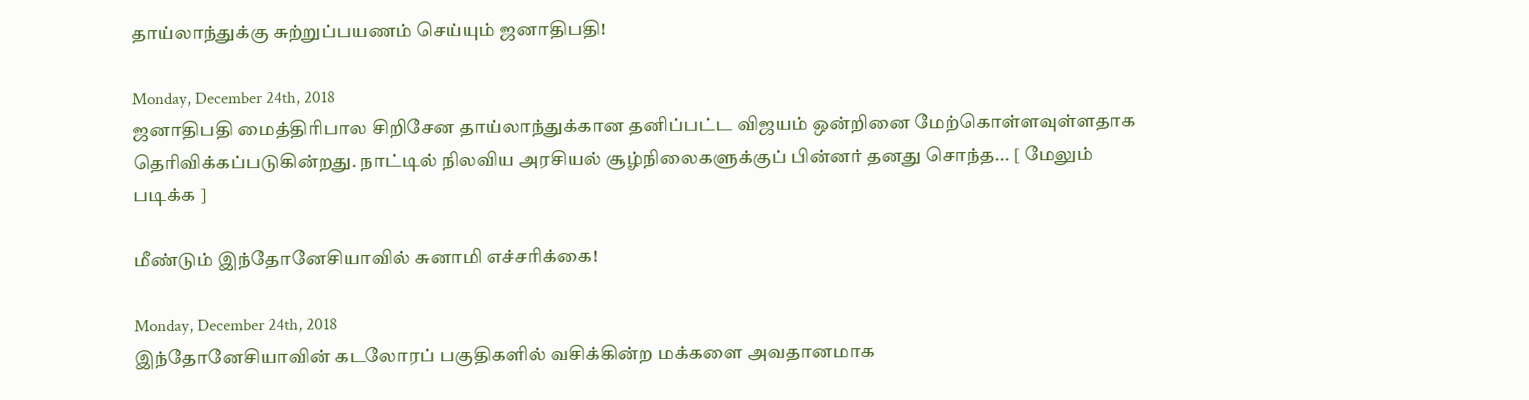தாய்லாந்துக்கு சுற்றுப்பயணம் செய்யும் ஜனாதிபதி!

Monday, December 24th, 2018
ஜனாதிபதி மைத்திரிபால சிறிசேன தாய்லாந்துக்கான தனிப்பட்ட விஜயம் ஒன்றினை மேற்கொள்ளவுள்ளதாக தெரிவிக்கப்படுகின்றது. நாட்டில் நிலவிய அரசியல் சூழ்நிலைகளுக்குப் பின்னர் தனது சொந்த... [ மேலும் படிக்க ]

மீண்டும் இந்தோனேசியாவில் சுனாமி எச்சரிக்கை!

Monday, December 24th, 2018
இந்தோனேசியாவின் கடலோரப் பகுதிகளில் வசிக்கின்ற மக்களை அவதானமாக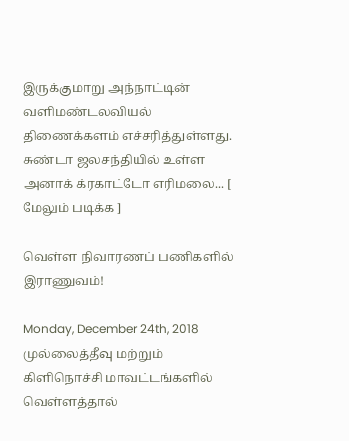இருக்குமாறு அந்நாட்டின் வளிமண்டலவியல் திணைக்களம் எச்சரித்துள்ளது. சுண்டா ஜலசந்தியில் உள்ள அனாக் க்ரகாட்டோ எரிமலை... [ மேலும் படிக்க ]

வெள்ள நிவாரணப் பணிகளில் இராணுவம்!

Monday, December 24th, 2018
முல்லைத்தீவு மற்றும் கிளிநொச்சி மாவட்டங்களில் வெள்ளத்தால்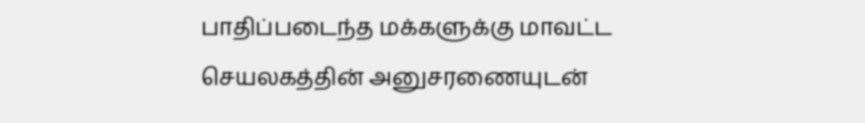பாதிப்படைந்த மக்களுக்கு மாவட்ட செயலகத்தின் அனுசரணையுடன்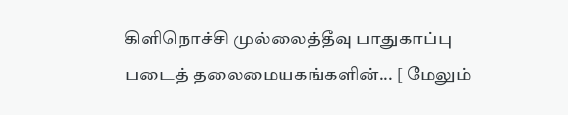கிளிநொச்சி முல்லைத்தீவு பாதுகாப்பு படைத் தலைமையகங்களின்... [ மேலும்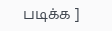படிக்க ]